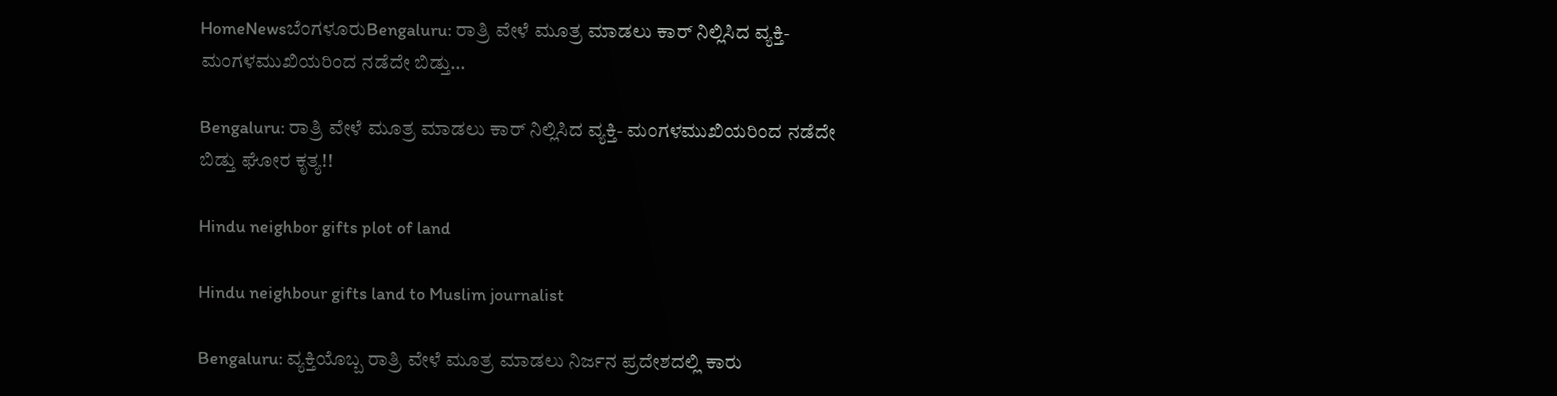HomeNewsಬೆಂಗಳೂರುBengaluru: ರಾತ್ರಿ ವೇಳೆ ಮೂತ್ರ ಮಾಡಲು ಕಾರ್ ನಿಲ್ಲಿಸಿದ ವ್ಯಕ್ತಿ- ಮಂಗಳಮುಖಿಯರಿಂದ ನಡೆದೇ ಬಿಡ್ತು...

Bengaluru: ರಾತ್ರಿ ವೇಳೆ ಮೂತ್ರ ಮಾಡಲು ಕಾರ್ ನಿಲ್ಲಿಸಿದ ವ್ಯಕ್ತಿ- ಮಂಗಳಮುಖಿಯರಿಂದ ನಡೆದೇ ಬಿಡ್ತು ಘೋರ ಕೃತ್ಯ!!

Hindu neighbor gifts plot of land

Hindu neighbour gifts land to Muslim journalist

Bengaluru: ವ್ಯಕ್ತಿಯೊಬ್ಬ ರಾತ್ರಿ ವೇಳೆ ಮೂತ್ರ ಮಾಡಲು ನಿರ್ಜನ ಪ್ರದೇಶದಲ್ಲಿ ಕಾರು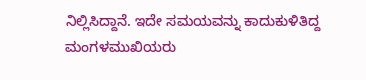ನಿಲ್ಲಿಸಿದ್ದಾನೆ. ಇದೇ ಸಮಯವನ್ನು ಕಾದುಕುಳಿತಿದ್ದ ಮಂಗಳಮುಖಿಯರು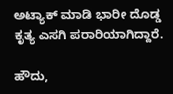ಅಟ್ಯಾಕ್ ಮಾಡಿ ಭಾರೀ ದೊಡ್ಡ ಕೃತ್ಯ ಎಸಗಿ ಪರಾರಿಯಾಗಿದ್ದಾರೆ.

ಹೌದು,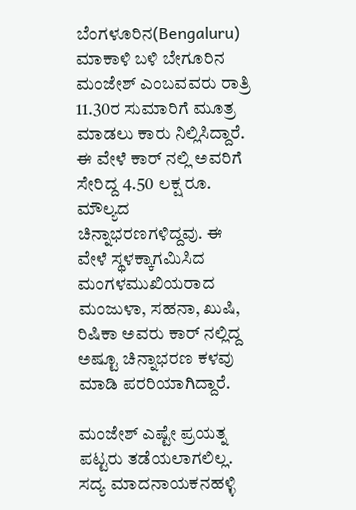ಬೆಂಗಳೂರಿನ(Bengaluru) ಮಾಕಾಳಿ ಬಳಿ ಬೇಗೂರಿನ ಮಂಜೇಶ್ ಎಂಬವವರು ರಾತ್ರಿ 11.30ರ ಸುಮಾರಿಗೆ ಮೂತ್ರ ಮಾಡಲು ಕಾರು ನಿಲ್ಲಿಸಿದ್ದಾರೆ. ಈ ವೇಳೆ ಕಾರ್ ನಲ್ಲಿ ಅವರಿಗೆ ಸೇರಿದ್ದ 4.50 ಲಕ್ಷ ರೂ. ಮೌಲ್ಯದ ಚಿನ್ನಾಭರಣಗಳಿದ್ದವು. ಈ ವೇಳೆ ಸ್ಥಳಕ್ಕಾಗಮಿಸಿದ ಮಂಗಳಮುಖಿಯರಾದ ಮಂಜುಳಾ, ಸಹನಾ, ಖುಷಿ, ರಿಷಿಕಾ ಅವರು ಕಾರ್ ನಲ್ಲಿದ್ದ ಅಷ್ಟೂ ಚಿನ್ನಾಭರಣ ಕಳವು ಮಾಡಿ ಪರರಿಯಾಗಿದ್ದಾರೆ.

ಮಂಜೇಶ್ ಎಷ್ಟೇ ಪ್ರಯತ್ನ ಪಟ್ಟರು ತಡೆಯಲಾಗಲಿಲ್ಲ. ಸದ್ಯ ಮಾದನಾಯಕನಹಳ್ಳಿ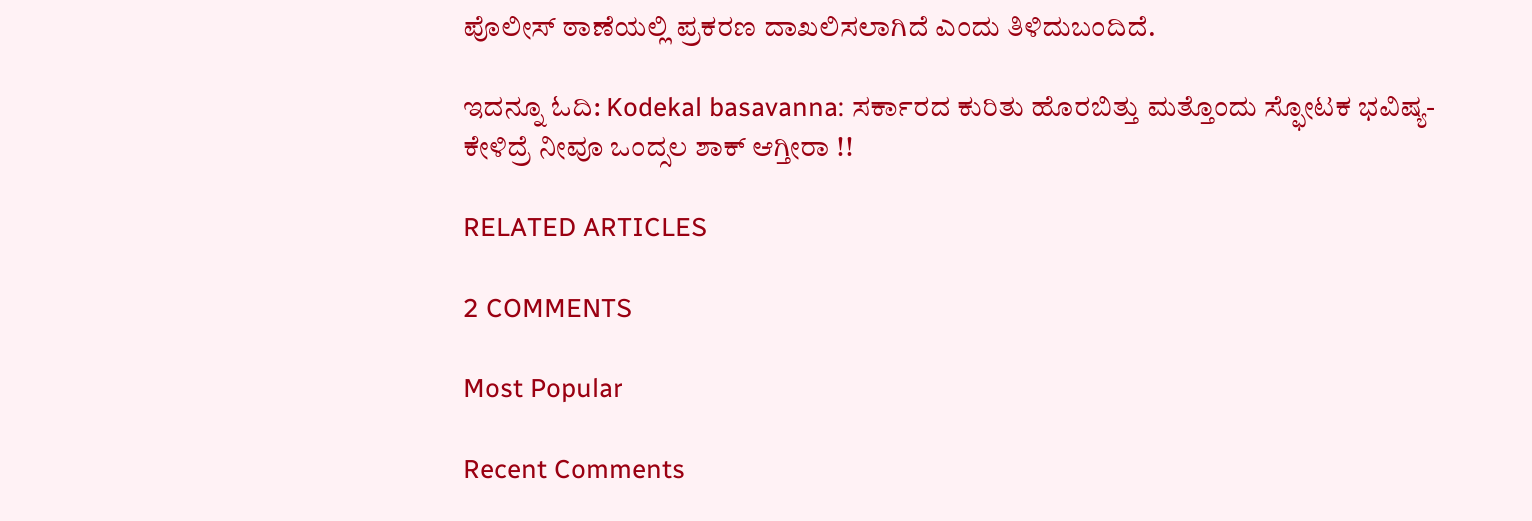ಪೊಲೀಸ್ ಠಾಣೆಯಲ್ಲಿ ಪ್ರಕರಣ ದಾಖಲಿಸಲಾಗಿದೆ ಎಂದು ತಿಳಿದುಬಂದಿದೆ.

ಇದನ್ನೂ ಓದಿ: Kodekal basavanna: ಸರ್ಕಾರದ ಕುರಿತು ಹೊರಬಿತ್ತು ಮತ್ತೊಂದು ಸ್ಫೋಟಕ ಭವಿಷ್ಯ- ಕೇಳಿದ್ರೆ ನೀವೂ ಒಂದ್ಸಲ ಶಾಕ್ ಆಗ್ತೀರಾ !!

RELATED ARTICLES

2 COMMENTS

Most Popular

Recent Comments